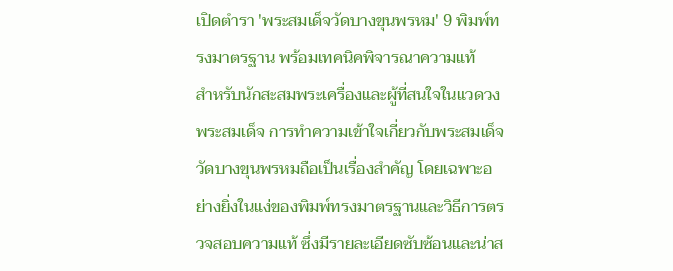เปิดตำรา 'พระสมเด็จวัดบางขุนพรหม' 9 พิมพ์ทรงมาตรฐาน พร้อมเทคนิคพิจารณาความแท้
สำหรับนักสะสมพระเครื่องและผู้ที่สนใจในแวดวงพระสมเด็จ การทำความเข้าใจเกี่ยวกับพระสมเด็จวัดบางขุนพรหมถือเป็นเรื่องสำคัญ โดยเฉพาะอย่างยิ่งในแง่ของพิมพ์ทรงมาตรฐานและวิธีการตรวจสอบความแท้ ซึ่งมีรายละเอียดซับซ้อนและน่าส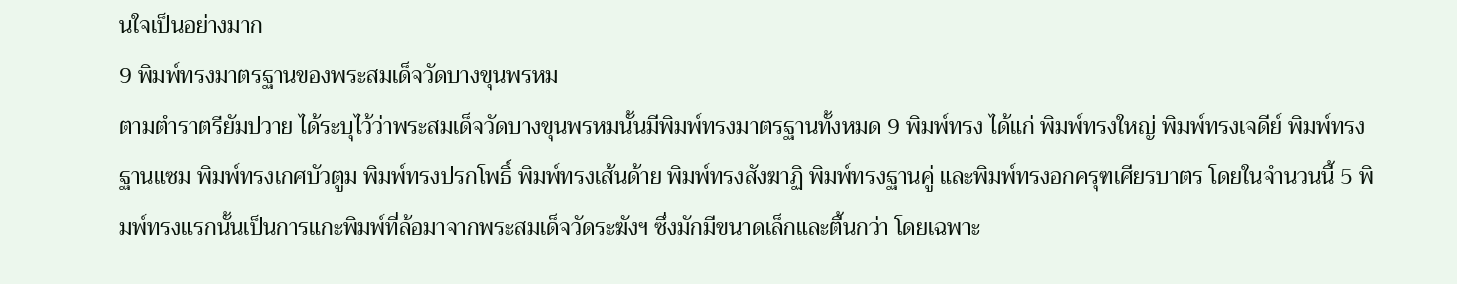นใจเป็นอย่างมาก
9 พิมพ์ทรงมาตรฐานของพระสมเด็จวัดบางขุนพรหม
ตามตำราตรียัมปวาย ได้ระบุไว้ว่าพระสมเด็จวัดบางขุนพรหมนั้นมีพิมพ์ทรงมาตรฐานทั้งหมด 9 พิมพ์ทรง ได้แก่ พิมพ์ทรงใหญ่ พิมพ์ทรงเจดีย์ พิมพ์ทรงฐานแซม พิมพ์ทรงเกศบัวตูม พิมพ์ทรงปรกโพธิ์ พิมพ์ทรงเส้นด้าย พิมพ์ทรงสังฆาฏิ พิมพ์ทรงฐานคู่ และพิมพ์ทรงอกครุฑเศียรบาตร โดยในจำนวนนี้ 5 พิมพ์ทรงแรกนั้นเป็นการแกะพิมพ์ที่ล้อมาจากพระสมเด็จวัดระฆังฯ ซึ่งมักมีขนาดเล็กและตื้นกว่า โดยเฉพาะ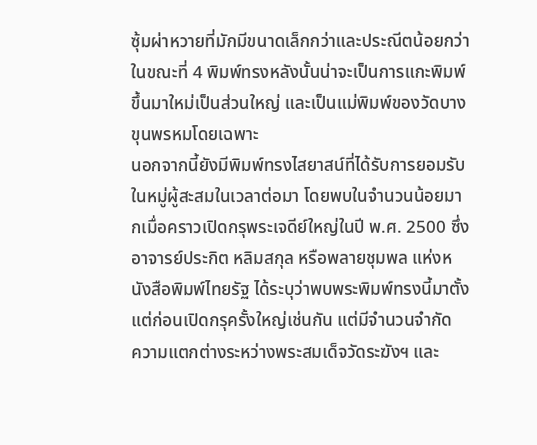ซุ้มผ่าหวายที่มักมีขนาดเล็กกว่าและประณีตน้อยกว่า ในขณะที่ 4 พิมพ์ทรงหลังนั้นน่าจะเป็นการแกะพิมพ์ขึ้นมาใหม่เป็นส่วนใหญ่ และเป็นแม่พิมพ์ของวัดบางขุนพรหมโดยเฉพาะ
นอกจากนี้ยังมีพิมพ์ทรงไสยาสน์ที่ได้รับการยอมรับในหมู่ผู้สะสมในเวลาต่อมา โดยพบในจำนวนน้อยมากเมื่อคราวเปิดกรุพระเจดีย์ใหญ่ในปี พ.ศ. 2500 ซึ่งอาจารย์ประกิต หลิมสกุล หรือพลายชุมพล แห่งหนังสือพิมพ์ไทยรัฐ ได้ระบุว่าพบพระพิมพ์ทรงนี้มาตั้งแต่ก่อนเปิดกรุครั้งใหญ่เช่นกัน แต่มีจำนวนจำกัด
ความแตกต่างระหว่างพระสมเด็จวัดระฆังฯ และ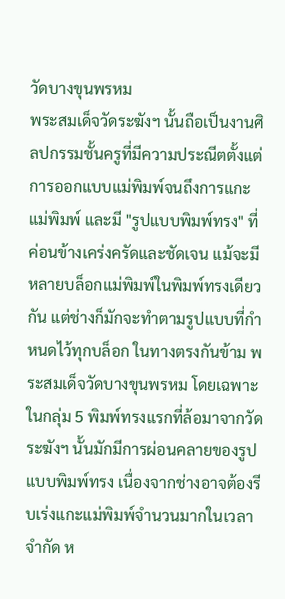วัดบางขุนพรหม
พระสมเด็จวัดระฆังฯ นั้นถือเป็นงานศิลปกรรมชั้นครูที่มีความประณีตตั้งแต่การออกแบบแม่พิมพ์จนถึงการแกะแม่พิมพ์ และมี "รูปแบบพิมพ์ทรง" ที่ค่อนข้างเคร่งครัดและชัดเจน แม้จะมีหลายบล็อกแม่พิมพ์ในพิมพ์ทรงเดียวกัน แต่ช่างก็มักจะทำตามรูปแบบที่กำหนดไว้ทุกบล็อก ในทางตรงกันข้าม พระสมเด็จวัดบางขุนพรหม โดยเฉพาะในกลุ่ม 5 พิมพ์ทรงแรกที่ล้อมาจากวัดระฆังฯ นั้นมักมีการผ่อนคลายของรูปแบบพิมพ์ทรง เนื่องจากช่างอาจต้องรีบเร่งแกะแม่พิมพ์จำนวนมากในเวลาจำกัด ห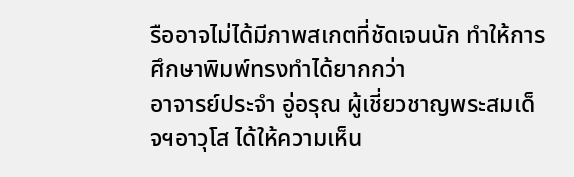รืออาจไม่ได้มีภาพสเกตที่ชัดเจนนัก ทำให้การศึกษาพิมพ์ทรงทำได้ยากกว่า
อาจารย์ประจำ อู่อรุณ ผู้เชี่ยวชาญพระสมเด็จฯอาวุโส ได้ให้ความเห็น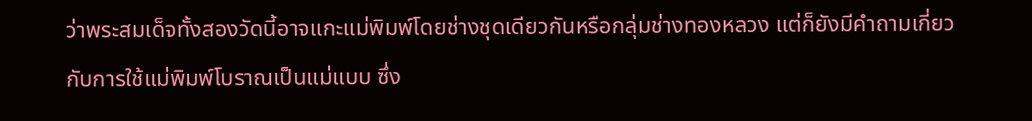ว่าพระสมเด็จทั้งสองวัดนี้อาจแกะแม่พิมพ์โดยช่างชุดเดียวกันหรือกลุ่มช่างทองหลวง แต่ก็ยังมีคำถามเกี่ยวกับการใช้แม่พิมพ์โบราณเป็นแม่แบบ ซึ่ง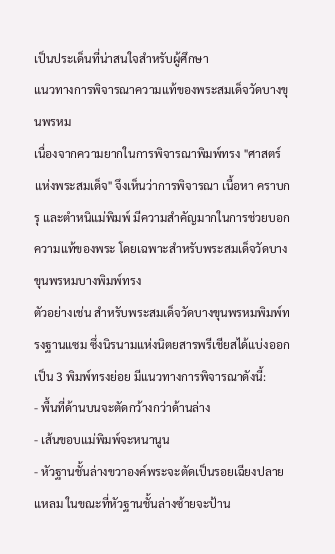เป็นประเด็นที่น่าสนใจสำหรับผู้ศึกษา
แนวทางการพิจารณาความแท้ของพระสมเด็จวัดบางขุนพรหม
เนื่องจากความยากในการพิจารณาพิมพ์ทรง "ศาสตร์แห่งพระสมเด็จ" จึงเห็นว่าการพิจารณา เนื้อหา คราบกรุ และตำหนิแม่พิมพ์ มีความสำคัญมากในการช่วยบอกความแท้ของพระ โดยเฉพาะสำหรับพระสมเด็จวัดบางขุนพรหมบางพิมพ์ทรง
ตัวอย่างเช่น สำหรับพระสมเด็จวัดบางขุนพรหมพิมพ์ทรงฐานแซม ซึ่งนิรนามแห่งนิตยสารพรีเชียสได้แบ่งออกเป็น 3 พิมพ์ทรงย่อย มีแนวทางการพิจารณาดังนี้:
- พื้นที่ด้านบนจะตัดกว้างกว่าด้านล่าง
- เส้นขอบแม่พิมพ์จะหนานูน
- หัวฐานชั้นล่างขวาองค์พระจะตัดเป็นรอยเฉียงปลายแหลม ในขณะที่หัวฐานชั้นล่างซ้ายจะป้าน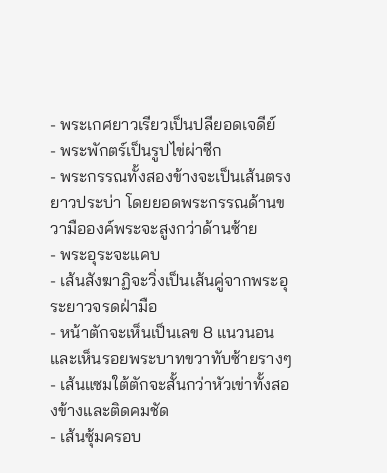- พระเกศยาวเรียวเป็นปลียอดเจดีย์
- พระพักตร์เป็นรูปไข่ผ่าซีก
- พระกรรณทั้งสองข้างจะเป็นเส้นตรงยาวประบ่า โดยยอดพระกรรณด้านขวามือองค์พระจะสูงกว่าด้านซ้าย
- พระอุระจะแคบ
- เส้นสังฆาฏิจะวิ่งเป็นเส้นคู่จากพระอุระยาวจรดฝ่ามือ
- หน้าตักจะเห็นเป็นเลข 8 แนวนอน และเห็นรอยพระบาทขวาทับซ้ายรางๆ
- เส้นแซมใต้ตักจะสั้นกว่าหัวเข่าทั้งสองข้างและติดคมชัด
- เส้นซุ้มครอบ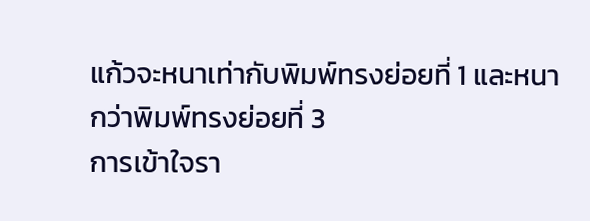แก้วจะหนาเท่ากับพิมพ์ทรงย่อยที่ 1 และหนากว่าพิมพ์ทรงย่อยที่ 3
การเข้าใจรา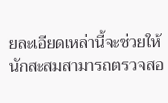ยละเอียดเหล่านี้จะช่วยให้นักสะสมสามารถตรวจสอ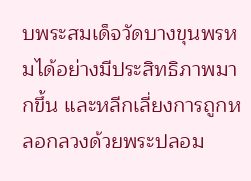บพระสมเด็จวัดบางขุนพรหมได้อย่างมีประสิทธิภาพมากขึ้น และหลีกเลี่ยงการถูกหลอกลวงด้วยพระปลอม